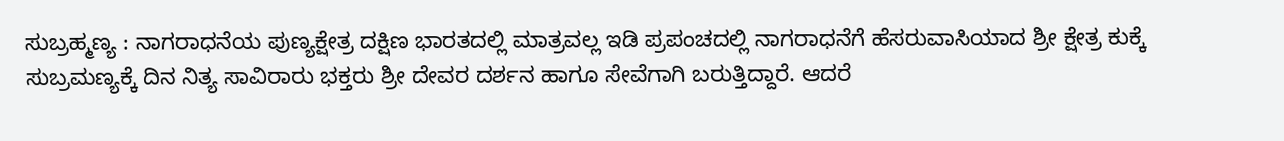ಸುಬ್ರಹ್ಮಣ್ಯ : ನಾಗರಾಧನೆಯ ಪುಣ್ಯಕ್ಷೇತ್ರ ದಕ್ಷಿಣ ಭಾರತದಲ್ಲಿ ಮಾತ್ರವಲ್ಲ ಇಡಿ ಪ್ರಪಂಚದಲ್ಲಿ ನಾಗರಾಧನೆಗೆ ಹೆಸರುವಾಸಿಯಾದ ಶ್ರೀ ಕ್ಷೇತ್ರ ಕುಕ್ಕೆ ಸುಬ್ರಮಣ್ಯಕ್ಕೆ ದಿನ ನಿತ್ಯ ಸಾವಿರಾರು ಭಕ್ತರು ಶ್ರೀ ದೇವರ ದರ್ಶನ ಹಾಗೂ ಸೇವೆಗಾಗಿ ಬರುತ್ತಿದ್ದಾರೆ. ಆದರೆ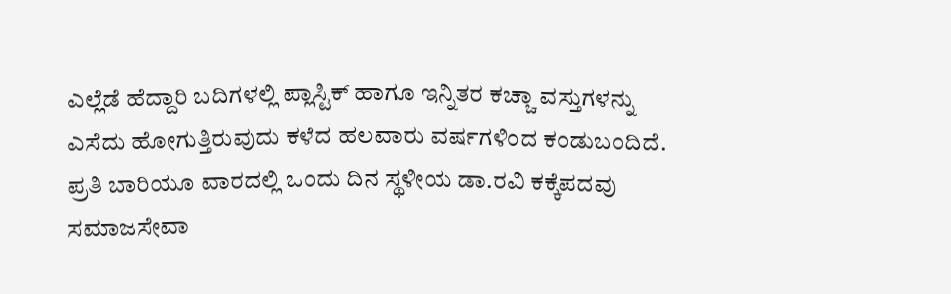ಎಲ್ಲೆಡೆ ಹೆದ್ದಾರಿ ಬದಿಗಳಲ್ಲಿ ಪ್ಲಾಸ್ಟಿಕ್ ಹಾಗೂ ಇನ್ನಿತರ ಕಚ್ಚಾ ವಸ್ತುಗಳನ್ನು ಎಸೆದು ಹೋಗುತ್ತಿರುವುದು ಕಳೆದ ಹಲವಾರು ವರ್ಷಗಳಿಂದ ಕಂಡುಬಂದಿದೆ.
ಪ್ರತಿ ಬಾರಿಯೂ ವಾರದಲ್ಲಿ ಒಂದು ದಿನ ಸ್ಥಳೀಯ ಡಾ.ರವಿ ಕಕ್ಕೆಪದವು ಸಮಾಜಸೇವಾ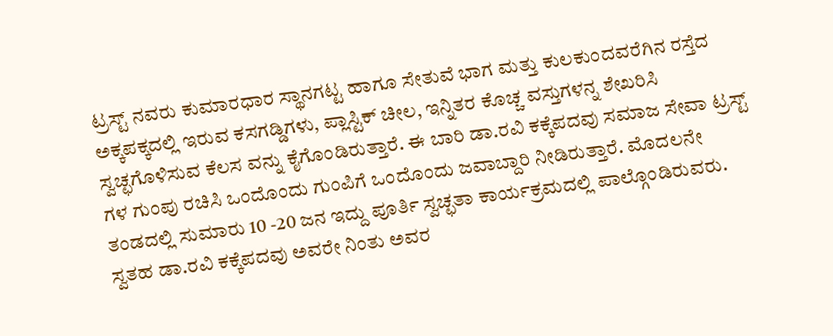ಟ್ರಸ್ಟ್ ನವರು ಕುಮಾರಧಾರ ಸ್ಥಾನಗಟ್ಟ ಹಾಗೂ ಸೇತುವೆ ಭಾಗ ಮತ್ತು ಕುಲಕುಂದವರೆಗಿನ ರಸ್ತೆದ ಅಕ್ಕಪಕ್ಕದಲ್ಲಿ ಇರುವ ಕಸಗಡ್ಡಿಗಳು, ಪ್ಲಾಸ್ಟಿಕ್ ಚೀಲ, ಇನ್ನಿತರ ಕೊಚ್ಚ ವಸ್ತುಗಳನ್ನ ಶೇಖರಿಸಿ ಸ್ವಚ್ಛಗೊಳಿಸುವ ಕೆಲಸ ವನ್ನು ಕೈಗೊಂಡಿರುತ್ತಾರೆ. ಈ ಬಾರಿ ಡಾ.ರವಿ ಕಕ್ಕೆಪದವು ಸಮಾಜ ಸೇವಾ ಟ್ರಸ್ಟ್ ಗಳ ಗುಂಪು ರಚಿಸಿ ಒಂದೊಂದು ಗುಂಪಿಗೆ ಒಂದೊಂದು ಜವಾಬ್ದಾರಿ ನೀಡಿರುತ್ತಾರೆ. ಮೊದಲನೇ ತಂಡದಲ್ಲಿ ಸುಮಾರು 10 -20 ಜನ ಇದ್ದು ಪೂರ್ತಿ ಸ್ವಚ್ಛತಾ ಕಾರ್ಯಕ್ರಮದಲ್ಲಿ ಪಾಲ್ಗೊಂಡಿರುವರು. ಸ್ವತಹ ಡಾ.ರವಿ ಕಕ್ಕೆಪದವು ಅವರೇ ನಿಂತು ಅವರ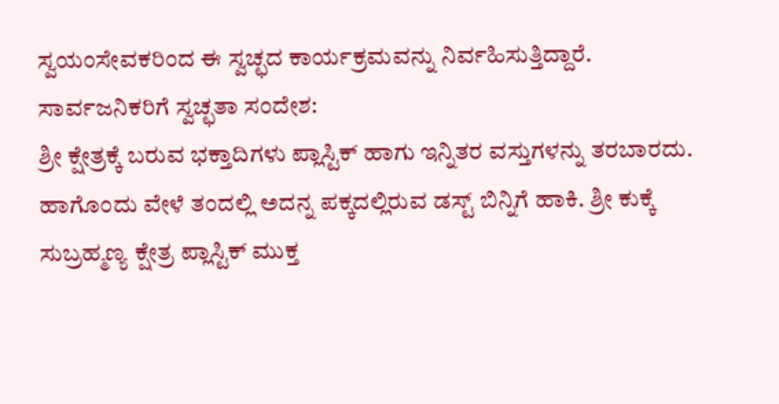ಸ್ವಯಂಸೇವಕರಿಂದ ಈ ಸ್ವಚ್ಛದ ಕಾರ್ಯಕ್ರಮವನ್ನು ನಿರ್ವಹಿಸುತ್ತಿದ್ದಾರೆ.
ಸಾರ್ವಜನಿಕರಿಗೆ ಸ್ವಚ್ಛತಾ ಸಂದೇಶ:
ಶ್ರೀ ಕ್ಷೇತ್ರಕ್ಕೆ ಬರುವ ಭಕ್ತಾದಿಗಳು ಪ್ಲಾಸ್ಟಿಕ್ ಹಾಗು ಇನ್ನಿತರ ವಸ್ತುಗಳನ್ನು ತರಬಾರದು. ಹಾಗೊಂದು ವೇಳೆ ತಂದಲ್ಲಿ ಅದನ್ನ ಪಕ್ಕದಲ್ಲಿರುವ ಡಸ್ಟ್ ಬಿನ್ನಿಗೆ ಹಾಕಿ. ಶ್ರೀ ಕುಕ್ಕೆ ಸುಬ್ರಹ್ಮಣ್ಯ ಕ್ಷೇತ್ರ ಪ್ಲಾಸ್ಟಿಕ್ ಮುಕ್ತ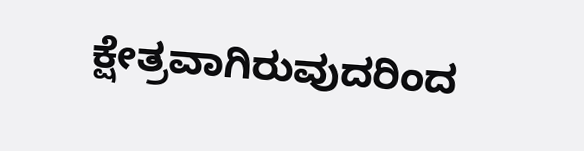ಕ್ಷೇತ್ರವಾಗಿರುವುದರಿಂದ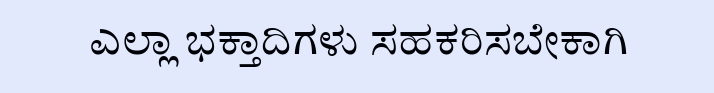ಎಲ್ಲಾ ಭಕ್ತಾದಿಗಳು ಸಹಕರಿಸಬೇಕಾಗಿ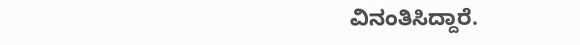ವಿನಂತಿಸಿದ್ದಾರೆ.